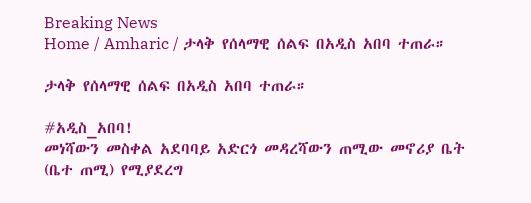Breaking News
Home / Amharic / ታላቅ የሰላማዊ ሰልፍ በአዲስ አበባ ተጠራ።

ታላቅ የሰላማዊ ሰልፍ በአዲስ አበባ ተጠራ።

#አዲስ_አበባ!
መነሻውን መስቀል አደባባይ አድርጎ መዳረሻውን ጠሚው መኖሪያ ቤት (ቤተ ጠሚ) የሚያደረግ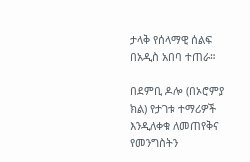ታላቅ የሰላማዊ ሰልፍ በአዲስ አበባ ተጠራ።

በደምቢ ዶሎ (በኦሮምያ ክል) የታገቱ ተማሪዎች እንዲለቀቁ ለመጠየቅና የመንግስትን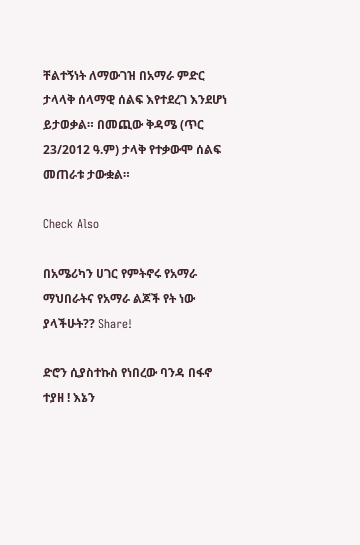ቸልተኝነት ለማውገዝ በአማራ ምድር ታላላቅ ሰላማዊ ሰልፍ እየተደረገ እንደሆነ ይታወቃል። በመጪው ቅዳሜ (ጥር 23/2012 ዓ.ም) ታላቅ የተቃውሞ ሰልፍ መጠራቱ ታውቋል።

Check Also

በአሜሪካን ሀገር የምትኖሩ የአማራ ማህበራትና የአማራ ልጆች የት ነው ያላችሁት?? Share!

ድሮን ሲያስተኩስ የነበረው ባንዳ በፋኖ ተያዘ ! እኔን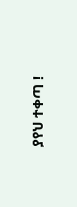ያየህ ተቀጣ !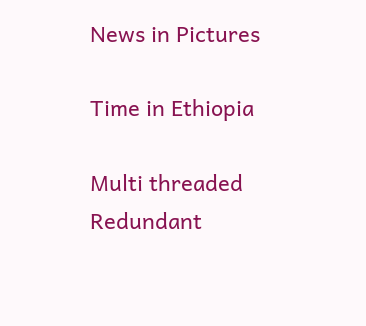News in Pictures

Time in Ethiopia

Multi threaded Redundant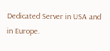Dedicated Server in USA and in Europe.